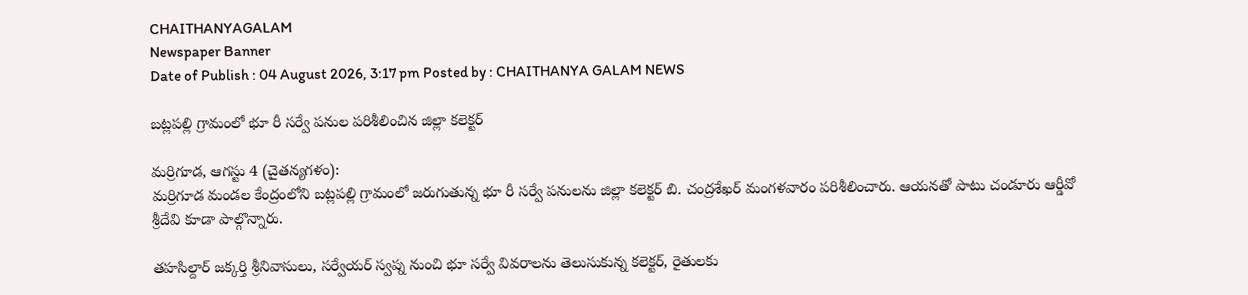CHAITHANYAGALAM
Newspaper Banner
Date of Publish : 04 August 2026, 3:17 pm Posted by : CHAITHANYA GALAM NEWS

బట్లపల్లి గ్రామంలో భూ రీ సర్వే పనుల పరిశీలించిన జిల్లా కలెక్టర్

మర్రిగూడ, ఆగస్టు 4 (చైతన్యగళం):
మర్రిగూడ మండల కేంద్రంలోని బట్లపల్లి గ్రామంలో జరుగుతున్న భూ రీ సర్వే పనులను జిల్లా కలెక్టర్ బి. చంద్రశేఖర్ మంగళవారం పరిశీలించారు. ఆయనతో పాటు చండూరు ఆర్డీవో శ్రీదేవి కూడా పాల్గొన్నారు.

తహసిల్దార్ జక్కర్తి శ్రీనివాసులు, సర్వేయర్ స్వప్న నుంచి భూ సర్వే వివరాలను తెలుసుకున్న కలెక్టర్, రైతులకు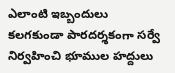ఎలాంటి ఇబ్బందులు కలగకుండా పారదర్శకంగా సర్వే నిర్వహించి భూముల హద్దులు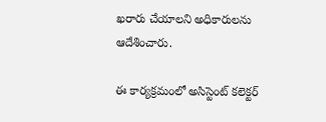ఖరారు చేయాలని అధికారులను ఆదేశించారు.

ఈ కార్యక్రమంలో అసిస్టెంట్ కలెక్టర్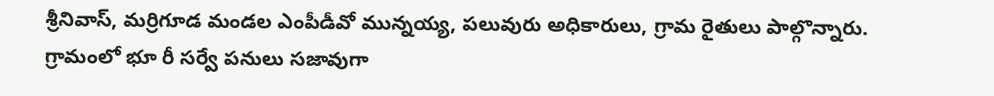శ్రీనివాస్, మర్రిగూడ మండల ఎంపీడీవో మున్నయ్య, పలువురు అధికారులు, గ్రామ రైతులు పాల్గొన్నారు. గ్రామంలో భూ రీ సర్వే పనులు సజావుగా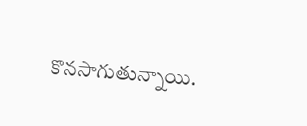కొనసాగుతున్నాయి.